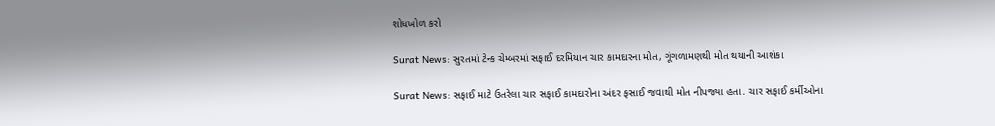શોધખોળ કરો

Surat News: સુરતમાં ટેન્ક ચેમ્બરમાં સફાઈ દરમિયાન ચાર કામદારના મોત, ગૂંગળામણથી મોત થયાની આશંકા

Surat News: સફાઈ માટે ઉતરેલા ચાર સફાઈ કામદારોના અંદર ફસાઈ જવાથી મોત નીપજ્યા હતા. ચાર સફાઈ કર્મીઓના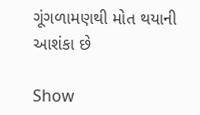ગૂંગળામણથી મોત થયાની આશંકા છે

Show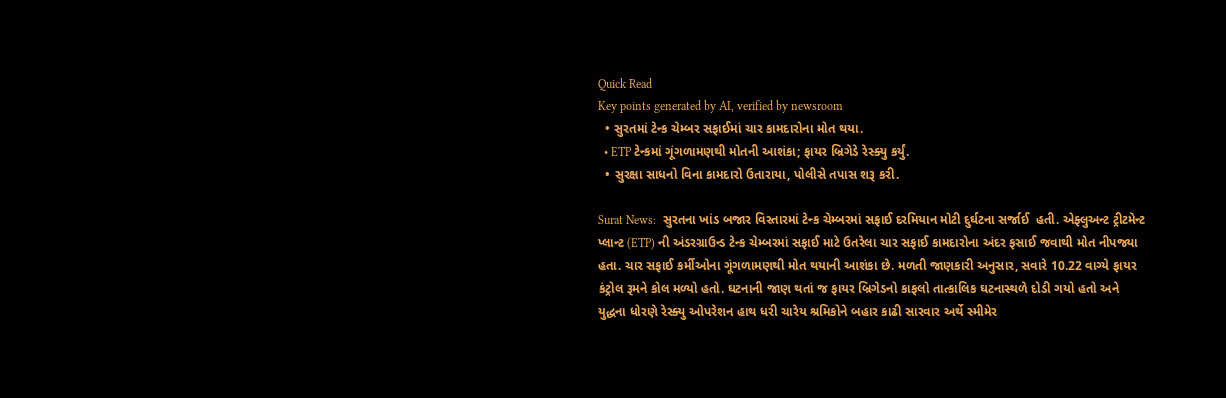Quick Read
Key points generated by AI, verified by newsroom
  • સુરતમાં ટેન્ક ચેમ્બર સફાઈમાં ચાર કામદારોના મોત થયા.
  • ETP ટેન્કમાં ગૂંગળામણથી મોતની આશંકા; ફાયર બ્રિગેડે રેસ્ક્યુ કર્યું.
  • સુરક્ષા સાધનો વિના કામદારો ઉતારાયા, પોલીસે તપાસ શરૂ કરી.

Surat News:  સુરતના ખાંડ બજાર વિસ્તારમાં ટેન્ક ચેમ્બરમાં સફાઈ દરમિયાન મોટી દુર્ઘટના સર્જાઈ  હતી. એફ્લુઅન્ટ ટ્રીટમેન્ટ પ્લાન્ટ (ETP) ની અંડરગ્રાઉન્ડ ટેન્ક ચેમ્બરમાં સફાઈ માટે ઉતરેલા ચાર સફાઈ કામદારોના અંદર ફસાઈ જવાથી મોત નીપજ્યા હતા. ચાર સફાઈ કર્મીઓના ગૂંગળામણથી મોત થયાની આશંકા છે. મળતી જાણકારી અનુસાર, સવારે 10.22 વાગ્યે ફાયર કંટ્રોલ રૂમને કોલ મળ્યો હતો. ઘટનાની જાણ થતાં જ ફાયર બ્રિગેડનો કાફલો તાત્કાલિક ઘટનાસ્થળે દોડી ગયો હતો અને યુદ્ધના ધોરણે રેસ્ક્યુ ઓપરેશન હાથ ધરી ચારેય શ્રમિકોને બહાર કાઢી સારવાર અર્થે સ્મીમેર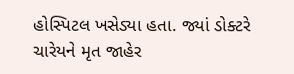હોસ્પિટલ ખસેડ્યા હતા. જ્યાં ડોક્ટરે ચારેયને મૃત જાહેર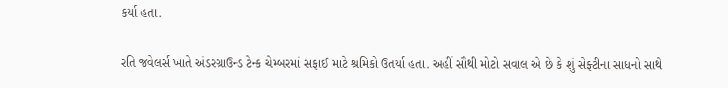કર્યા હતા.

રતિ જવેલર્સ ખાતે અંડરગ્રાઉન્ડ ટેન્ક ચેમ્બરમાં સફાઈ માટે શ્રમિકો ઉતર્યા હતા. અહીં સૌથી મોટો સવાલ એ છે કે શું સેફ્ટીના સાધનો સાથે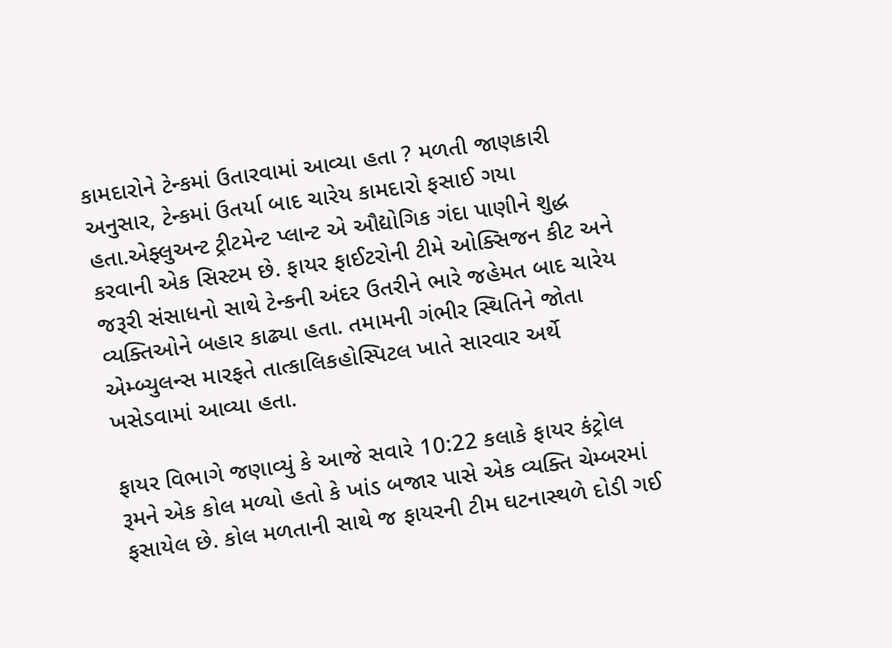કામદારોને ટેન્કમાં ઉતારવામાં આવ્યા હતા ? મળતી જાણકારી અનુસાર, ટેન્કમાં ઉતર્યા બાદ ચારેય કામદારો ફસાઈ ગયા હતા.એફ્લુઅન્ટ ટ્રીટમેન્ટ પ્લાન્ટ એ ઔદ્યોગિક ગંદા પાણીને શુદ્ધ કરવાની એક સિસ્ટમ છે. ફાયર ફાઈટરોની ટીમે ઓક્સિજન કીટ અને જરૂરી સંસાધનો સાથે ટેન્કની અંદર ઉતરીને ભારે જહેમત બાદ ચારેય વ્યક્તિઓને બહાર કાઢ્યા હતા. તમામની ગંભીર સ્થિતિને જોતા એમ્બ્યુલન્સ મારફતે તાત્કાલિકહોસ્પિટલ ખાતે સારવાર અર્થે ખસેડવામાં આવ્યા હતા.

ફાયર વિભાગે જણાવ્યું કે આજે સવારે 10:22 કલાકે ફાયર કંટ્રોલ રૂમને એક કોલ મળ્યો હતો કે ખાંડ બજાર પાસે એક વ્યક્તિ ચેમ્બરમાં ફસાયેલ છે. કોલ મળતાની સાથે જ ફાયરની ટીમ ઘટનાસ્થળે દોડી ગઈ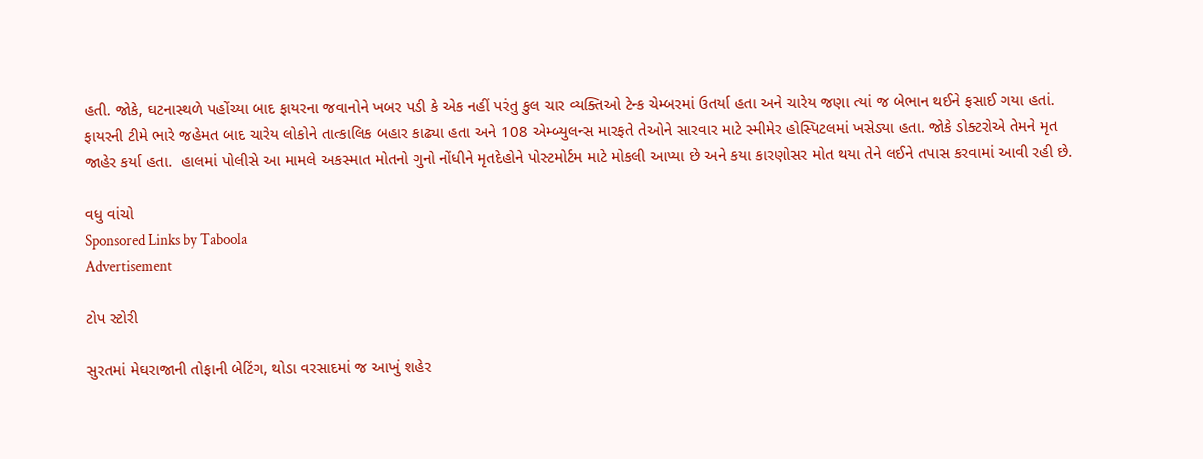હતી. જોકે, ઘટનાસ્થળે પહોંચ્યા બાદ ફાયરના જવાનોને ખબર પડી કે એક નહીં પરંતુ કુલ ચાર વ્યક્તિઓ ટેન્ક ચેમ્બરમાં ઉતર્યા હતા અને ચારેય જણા ત્યાં જ બેભાન થઈને ફસાઈ ગયા હતાં. ફાયરની ટીમે ભારે જહેમત બાદ ચારેય લોકોને તાત્કાલિક બહાર કાઢ્યા હતા અને 108 એમ્બ્યુલન્સ મારફતે તેઓને સારવાર માટે સ્મીમેર હોસ્પિટલમાં ખસેડ્યા હતા. જોકે ડોક્ટરોએ તેમને મૃત જાહેર કર્યા હતા.  હાલમાં પોલીસે આ મામલે અકસ્માત મોતનો ગુનો નોંધીને મૃતદેહોને પોસ્ટમોર્ટમ માટે મોકલી આપ્યા છે અને કયા કારણોસર મોત થયા તેને લઈને તપાસ કરવામાં આવી રહી છે.

વધુ વાંચો
Sponsored Links by Taboola
Advertisement

ટોપ સ્ટોરી

સુરતમાં મેઘરાજાની તોફાની બેટિંગ, થોડા વરસાદમાં જ આખું શહેર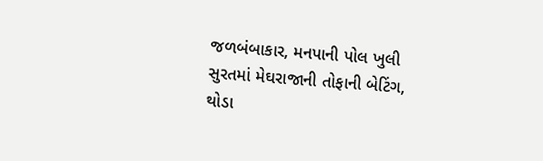જળબંબાકાર, મનપાની પોલ ખુલી
સુરતમાં મેઘરાજાની તોફાની બેટિંગ, થોડા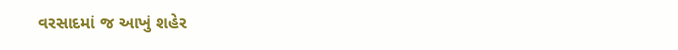વરસાદમાં જ આખું શહેર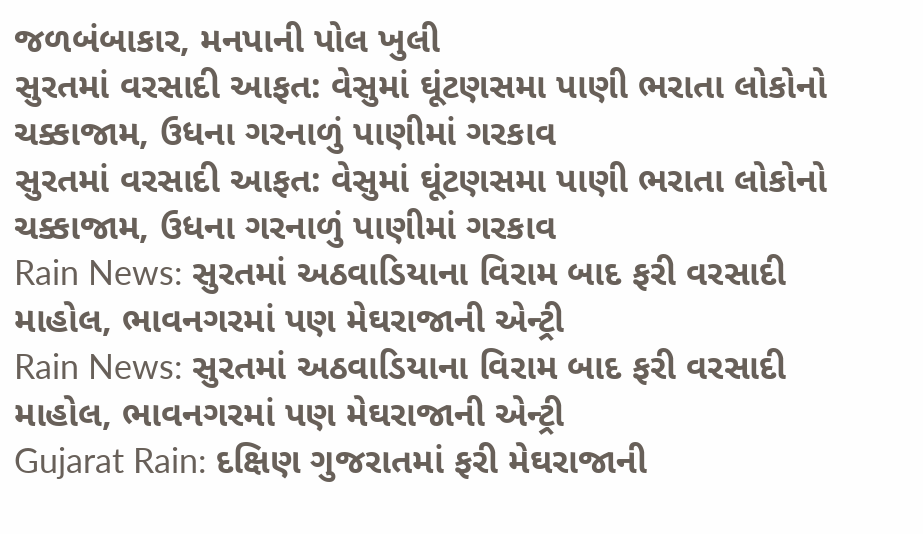જળબંબાકાર, મનપાની પોલ ખુલી
સુરતમાં વરસાદી આફત: વેસુમાં ઘૂંટણસમા પાણી ભરાતા લોકોનો ચક્કાજામ, ઉધના ગરનાળું પાણીમાં ગરકાવ
સુરતમાં વરસાદી આફત: વેસુમાં ઘૂંટણસમા પાણી ભરાતા લોકોનો ચક્કાજામ, ઉધના ગરનાળું પાણીમાં ગરકાવ
Rain News: સુરતમાં અઠવાડિયાના વિરામ બાદ ફરી વરસાદી માહોલ, ભાવનગરમાં પણ મેઘરાજાની એન્ટ્રી
Rain News: સુરતમાં અઠવાડિયાના વિરામ બાદ ફરી વરસાદી માહોલ, ભાવનગરમાં પણ મેઘરાજાની એન્ટ્રી
Gujarat Rain: દક્ષિણ ગુજરાતમાં ફરી મેઘરાજાની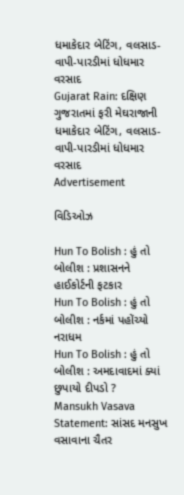ધમાકેદાર બેટિંગ, વલસાડ-વાપી-પારડીમાં ધોધમાર વરસાદ
Gujarat Rain: દક્ષિણ ગુજરાતમાં ફરી મેઘરાજાની ધમાકેદાર બેટિંગ, વલસાડ-વાપી-પારડીમાં ધોધમાર વરસાદ
Advertisement

વિડિઓઝ

Hun To Bolish : હું તો બોલીશ : પ્રશાસનને હાઈકોર્ટની ફટકાર
Hun To Bolish : હું તો બોલીશ : નર્કમાં પહોંચ્યો નરાધમ
Hun To Bolish : હું તો બોલીશ : અમદાવાદમાં ક્યાં છુપાયો દીપડો ?
Mansukh Vasava Statement: સાંસદ મનસુખ વસાવાના ચૈતર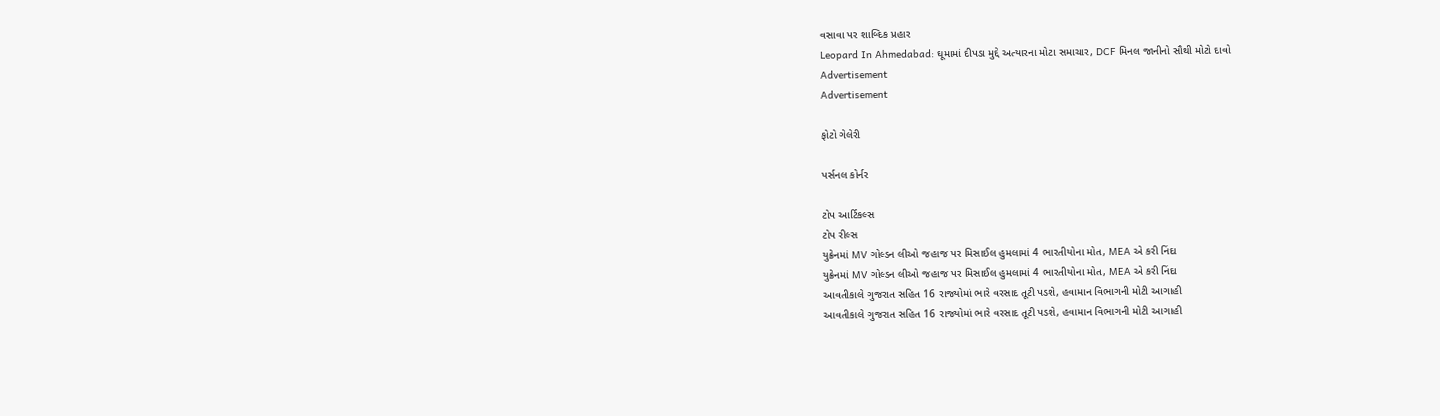વસાવા પર શાબ્દિક પ્રહાર
Leopard In Ahmedabad: ઘૂમામાં દીપડા મુદ્દે અત્યારના મોટા સમાચાર, DCF મિનલ જાનીનો સૌથી મોટો દાવો
Advertisement
Advertisement

ફોટો ગેલેરી

પર્સનલ કોર્નર

ટોપ આર્ટિકલ્સ
ટોપ રીલ્સ
યુક્રેનમાં MV ગોલ્ડન લીઓ જહાજ પર મિસાઈલ હુમલામાં 4 ભારતીયોના મોત, MEA એ કરી નિંદા
યુક્રેનમાં MV ગોલ્ડન લીઓ જહાજ પર મિસાઈલ હુમલામાં 4 ભારતીયોના મોત, MEA એ કરી નિંદા
આવતીકાલે ગુજરાત સહિત 16 રાજ્યોમાં ભારે વરસાદ તૂટી પડશે, હવામાન વિભાગની મોટી આગાહી
આવતીકાલે ગુજરાત સહિત 16 રાજ્યોમાં ભારે વરસાદ તૂટી પડશે, હવામાન વિભાગની મોટી આગાહી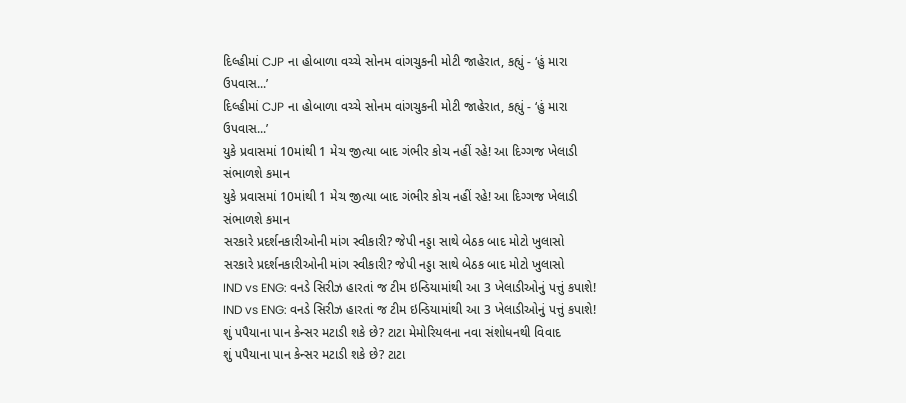દિલ્હીમાં CJP ના હોબાળા વચ્ચે સોનમ વાંગચુકની મોટી જાહેરાત, કહ્યું - ‘હું મારા ઉપવાસ...’
દિલ્હીમાં CJP ના હોબાળા વચ્ચે સોનમ વાંગચુકની મોટી જાહેરાત, કહ્યું - ‘હું મારા ઉપવાસ...’
યુકે પ્રવાસમાં 10માંથી 1 મેચ જીત્યા બાદ ગંભીર કોચ નહીં રહે! આ દિગ્ગજ ખેલાડી સંભાળશે કમાન
યુકે પ્રવાસમાં 10માંથી 1 મેચ જીત્યા બાદ ગંભીર કોચ નહીં રહે! આ દિગ્ગજ ખેલાડી સંભાળશે કમાન
સરકારે પ્રદર્શનકારીઓની માંગ સ્વીકારી? જેપી નડ્ડા સાથે બેઠક બાદ મોટો ખુલાસો
સરકારે પ્રદર્શનકારીઓની માંગ સ્વીકારી? જેપી નડ્ડા સાથે બેઠક બાદ મોટો ખુલાસો
IND vs ENG: વનડે સિરીઝ હારતાં જ ટીમ ઇન્ડિયામાંથી આ 3 ખેલાડીઓનું પત્તું કપાશે!
IND vs ENG: વનડે સિરીઝ હારતાં જ ટીમ ઇન્ડિયામાંથી આ 3 ખેલાડીઓનું પત્તું કપાશે!
શું પપૈયાના પાન કેન્સર મટાડી શકે છે? ટાટા મેમોરિયલના નવા સંશોધનથી વિવાદ
શું પપૈયાના પાન કેન્સર મટાડી શકે છે? ટાટા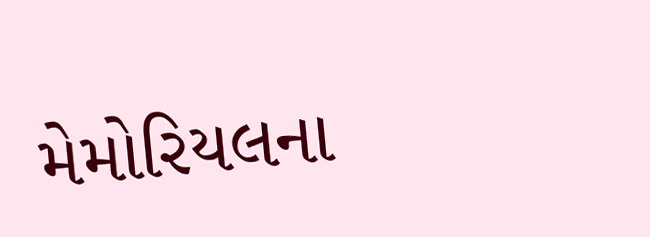મેમોરિયલના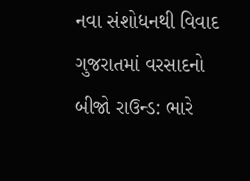નવા સંશોધનથી વિવાદ
ગુજરાતમાં વરસાદનો બીજો રાઉન્ડ: ભારે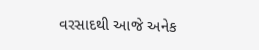વરસાદથી આજે અનેક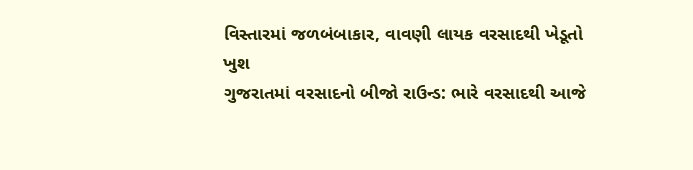વિસ્તારમાં જળબંબાકાર, વાવણી લાયક વરસાદથી ખેડૂતો ખુશ
ગુજરાતમાં વરસાદનો બીજો રાઉન્ડ: ભારે વરસાદથી આજે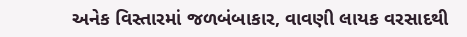અનેક વિસ્તારમાં જળબંબાકાર, વાવણી લાયક વરસાદથી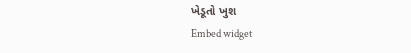ખેડૂતો ખુશ
Embed widget